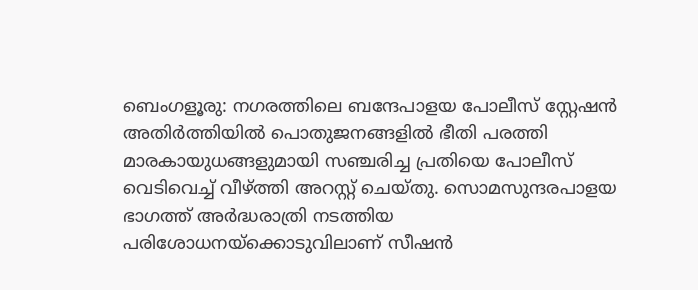ബെംഗളൂരു: നഗരത്തിലെ ബന്ദേപാളയ പോലീസ് സ്റ്റേഷൻ അതിർത്തിയിൽ പൊതുജനങ്ങളിൽ ഭീതി പരത്തി മാരകായുധങ്ങളുമായി സഞ്ചരിച്ച പ്രതിയെ പോലീസ് വെടിവെച്ച് വീഴ്ത്തി അറസ്റ്റ് ചെയ്തു. സൊമസുന്ദരപാളയ ഭാഗത്ത് അർദ്ധരാത്രി നടത്തിയ പരിശോധനയ്ക്കൊടുവിലാണ് സീഷൻ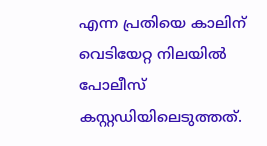എന്ന പ്രതിയെ കാലിന് വെടിയേറ്റ നിലയിൽ പോലീസ് കസ്റ്റഡിയിലെടുത്തത്.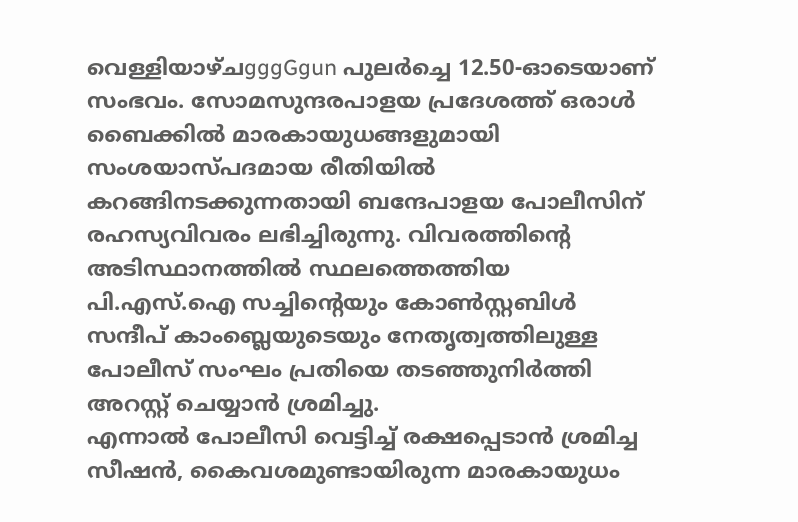വെള്ളിയാഴ്ചgggGgun പുലർച്ചെ 12.50-ഓടെയാണ് സംഭവം. സോമസുന്ദരപാളയ പ്രദേശത്ത് ഒരാൾ ബൈക്കിൽ മാരകായുധങ്ങളുമായി സംശയാസ്പദമായ രീതിയിൽ കറങ്ങിനടക്കുന്നതായി ബന്ദേപാളയ പോലീസിന് രഹസ്യവിവരം ലഭിച്ചിരുന്നു. വിവരത്തിന്റെ അടിസ്ഥാനത്തിൽ സ്ഥലത്തെത്തിയ പി.എസ്.ഐ സച്ചിന്റെയും കോൺസ്റ്റബിൾ സന്ദീപ് കാംബ്ലെയുടെയും നേതൃത്വത്തിലുള്ള പോലീസ് സംഘം പ്രതിയെ തടഞ്ഞുനിർത്തി അറസ്റ്റ് ചെയ്യാൻ ശ്രമിച്ചു.
എന്നാൽ പോലീസി വെട്ടിച്ച് രക്ഷപ്പെടാൻ ശ്രമിച്ച സീഷൻ, കൈവശമുണ്ടായിരുന്ന മാരകായുധം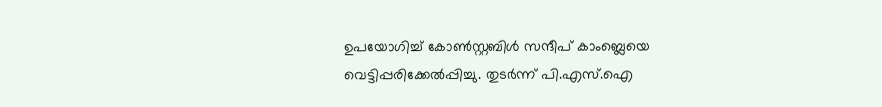ഉപയോഗിച്ച് കോൺസ്റ്റബിൾ സന്ദീപ് കാംബ്ലെയെ വെട്ടിപ്പരിക്കേൽപ്പിച്ചു. തുടർന്ന് പി.എസ്.ഐ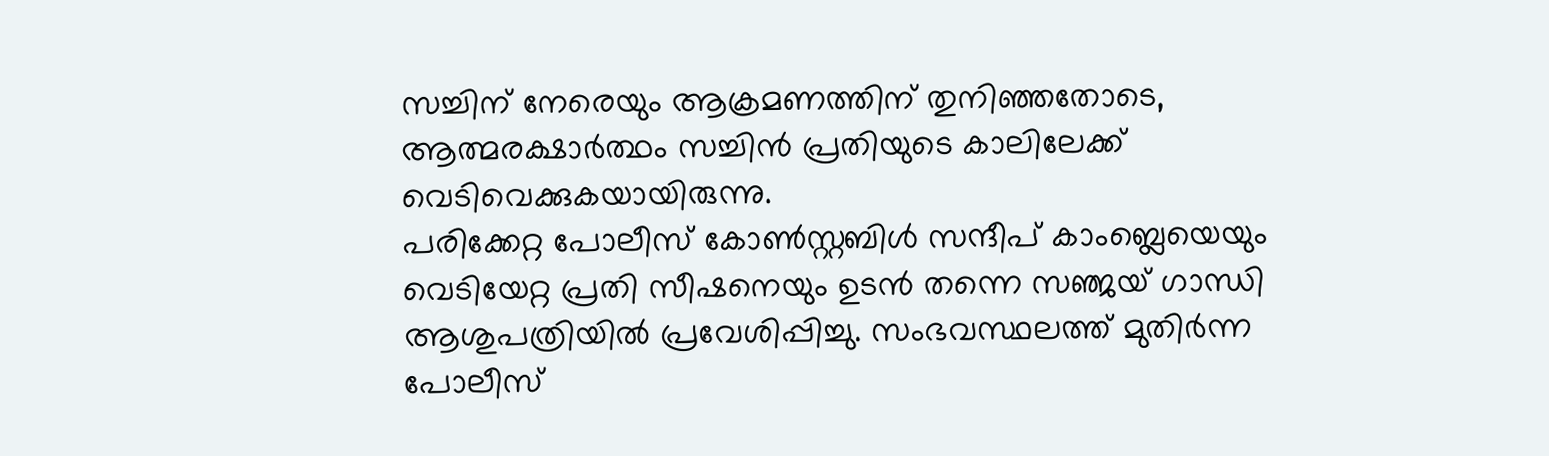സച്ചിന് നേരെയും ആക്രമണത്തിന് തുനിഞ്ഞതോടെ, ആത്മരക്ഷാർത്ഥം സച്ചിൻ പ്രതിയുടെ കാലിലേക്ക് വെടിവെക്കുകയായിരുന്നു.
പരിക്കേറ്റ പോലീസ് കോൺസ്റ്റബിൾ സന്ദീപ് കാംബ്ലെയെയും വെടിയേറ്റ പ്രതി സീഷനെയും ഉടൻ തന്നെ സഞ്ജയ് ഗാന്ധി ആശുപത്രിയിൽ പ്രവേശിപ്പിച്ചു. സംഭവസ്ഥലത്ത് മുതിർന്ന പോലീസ്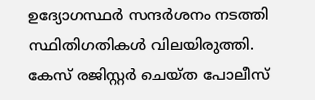ഉദ്യോഗസ്ഥർ സന്ദർശനം നടത്തി സ്ഥിതിഗതികൾ വിലയിരുത്തി. കേസ് രജിസ്റ്റർ ചെയ്ത പോലീസ്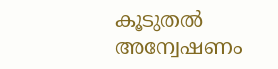കൂടുതൽ അന്വേഷണം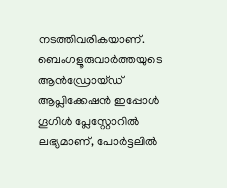നടത്തിവരികയാണ്.
ബെംഗളൂരുവാർത്തയുടെ ആൻഡ്രോയ്ഡ് ആപ്ലിക്കേഷൻ ഇപ്പോൾ ഗൂഗിൾ പ്ലേസ്റ്റോറിൽ ലഭ്യമാണ്, പോർട്ടലിൽ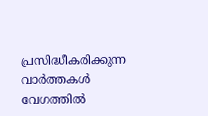പ്രസിദ്ധീകരിക്കുന്ന വാർത്തകൾ വേഗത്തിൽ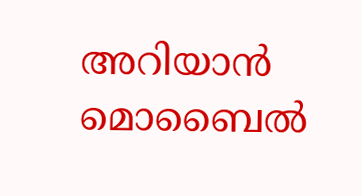അറിയാൻ മൊബൈൽ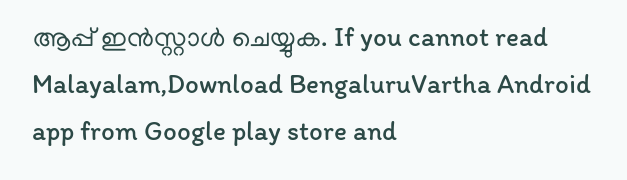ആപ്പ് ഇൻസ്റ്റാൾ ചെയ്യുക. If you cannot read Malayalam,Download BengaluruVartha Android app from Google play store and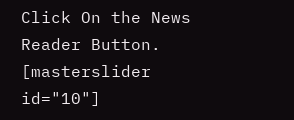Click On the News Reader Button. [masterslider id="10"]